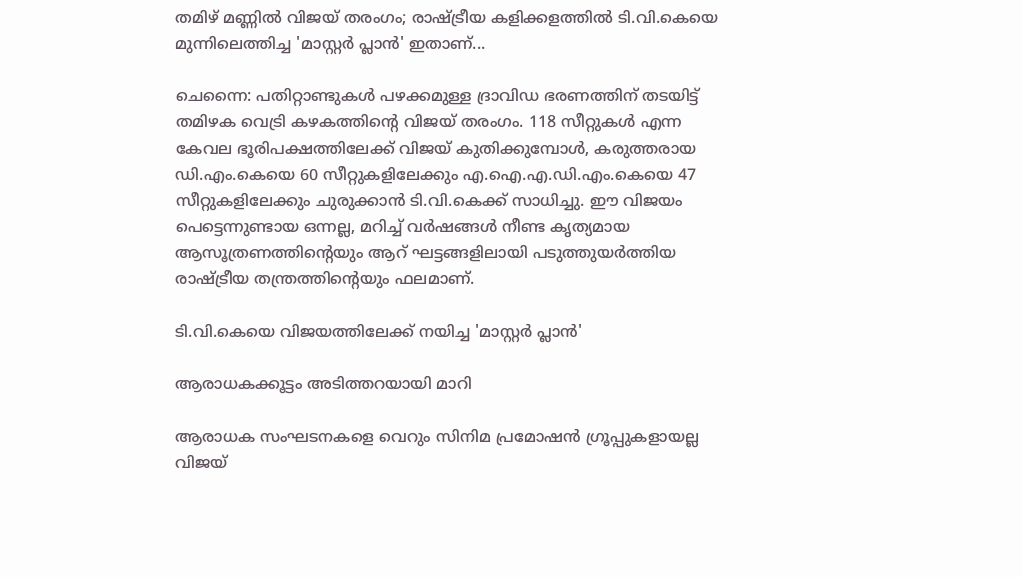തമിഴ് മണ്ണിൽ വിജയ് തരംഗം; രാഷ്ട്രീയ കളിക്കളത്തിൽ ടി.വി.കെയെ മുന്നിലെത്തിച്ച 'മാസ്റ്റർ പ്ലാൻ' ഇതാണ്...

ചെന്നൈ: പതിറ്റാണ്ടുകൾ പഴക്കമുള്ള ദ്രാവിഡ ഭരണത്തിന് തടയിട്ട് തമിഴക വെട്രി കഴകത്തിന്റെ വിജയ് തരംഗം. 118 സീറ്റുകൾ എന്ന കേവല ഭൂരിപക്ഷത്തിലേക്ക് വിജയ് കുതിക്കുമ്പോൾ, കരുത്തരായ ഡി.എം.കെയെ 60 സീറ്റുകളിലേക്കും എ.ഐ.എ.ഡി.എം.കെയെ 47 സീറ്റുകളിലേക്കും ചുരുക്കാൻ ടി.വി.കെക്ക് സാധിച്ചു. ഈ വിജയം പെട്ടെന്നുണ്ടായ ഒന്നല്ല, മറിച്ച് വർഷങ്ങൾ നീണ്ട കൃത്യമായ ആസൂത്രണത്തിന്റെയും ആറ് ഘട്ടങ്ങളിലായി പടുത്തുയർത്തിയ രാഷ്ട്രീയ തന്ത്രത്തിന്റെയും ഫലമാണ്.

ടി.വി.കെയെ വിജയത്തിലേക്ക് നയിച്ച 'മാസ്റ്റർ പ്ലാൻ'

ആരാധകക്കൂട്ടം അടിത്തറയായി മാറി

ആരാധക സംഘടനകളെ വെറും സിനിമ പ്രമോഷൻ ഗ്രൂപ്പുകളായല്ല വിജയ്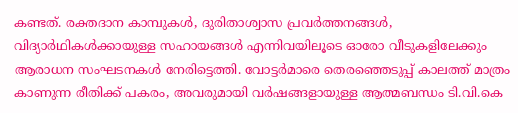കണ്ടത്. രക്തദാന കാമ്പുകൾ, ദുരിതാശ്വാസ പ്രവർത്തനങ്ങൾ, വിദ്യാർഥികൾക്കായുള്ള സഹായങ്ങൾ എന്നിവയിലൂടെ ഓരോ വീടുകളിലേക്കും ആരാധന സംഘടനകൾ നേരിട്ടെത്തി. വോട്ടർമാരെ തെരഞ്ഞെടുപ്പ് കാലത്ത് മാത്രം കാണുന്ന രീതിക്ക് പകരം, അവരുമായി വർഷങ്ങളായുള്ള ആത്മബന്ധം ടി.വി.കെ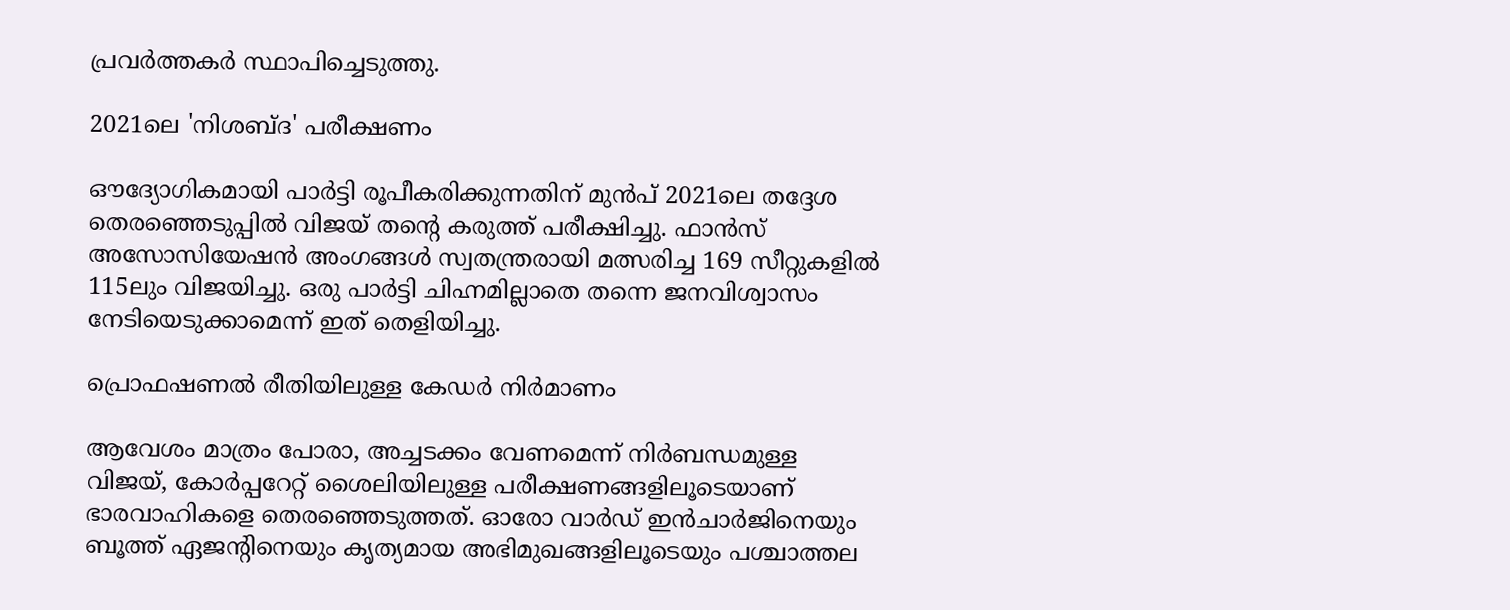പ്രവർത്തകർ സ്ഥാപിച്ചെടുത്തു.

2021ലെ 'നിശബ്ദ' പരീക്ഷണം

ഔദ്യോഗികമായി പാർട്ടി രൂപീകരിക്കുന്നതിന് മുൻപ് 2021ലെ തദ്ദേശ തെരഞ്ഞെടുപ്പിൽ വിജയ് തന്റെ കരുത്ത് പരീക്ഷിച്ചു. ഫാൻസ് അസോസിയേഷൻ അംഗങ്ങൾ സ്വതന്ത്രരായി മത്സരിച്ച 169 സീറ്റുകളിൽ 115ലും വിജയിച്ചു. ഒരു പാർട്ടി ചിഹ്നമില്ലാതെ തന്നെ ജനവിശ്വാസം നേടിയെടുക്കാമെന്ന് ഇത് തെളിയിച്ചു.

പ്രൊഫഷണൽ രീതിയിലുള്ള കേഡർ നിർമാണം

ആവേശം മാത്രം പോരാ, അച്ചടക്കം വേണമെന്ന് നിർബന്ധമുള്ള വിജയ്, കോർപ്പറേറ്റ് ശൈലിയിലുള്ള പരീക്ഷണങ്ങളിലൂടെയാണ് ഭാരവാഹികളെ തെരഞ്ഞെടുത്തത്. ഓരോ വാർഡ് ഇൻചാർജിനെയും ബൂത്ത് ഏജന്റിനെയും കൃത്യമായ അഭിമുഖങ്ങളിലൂടെയും പശ്ചാത്തല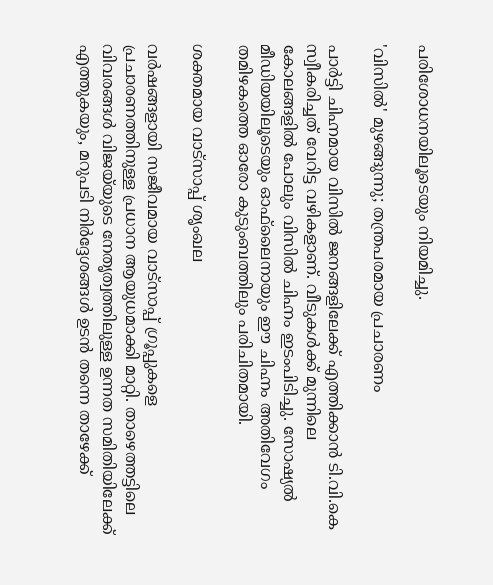പരിശോധനയിലൂടെയും നിയമിച്ചു.

'വിസിൽ' മുഴങ്ങുന്നു; തന്ത്രപരമായ പ്രചാരണം

പാർട്ടി ചിഹ്നമായ വിസിൽ ജനങ്ങളിലേക്ക് എത്തിക്കാൻ ടി.വി.കെ സ്വീകരിച്ചത് വേറിട്ട വഴികളാണ്. വീടുകൾക്ക് മുന്നിലെ കോലങ്ങളിൽ പോലും വിസിൽ ചിഹ്നം ഇടംപിടിച്ചു. സോഷ്യൽ മീഡിയയിലൂടെയും ഓഫ്‌ലൈനായും ഈ ചിഹ്നം അതിവേഗം തമിഴകത്തെ ഓരോ കുടുംബത്തിലും പരിചിതമായി.

ശക്തമായ വാട്സാപ്പ് ശൃംഖല

വർഷങ്ങളായി സജീവമായ വാട്സാപ്പ് ഗ്രൂപ്പുകളെ പ്രചാരണത്തിനുള്ള പ്രധാന ആയുധമാക്കി മാറ്റി. താഴെത്തട്ടിലെ വിവരങ്ങൾ വിജയ്‍യുടെ നേതൃത്വത്തിലുള്ള ഉന്നത സമിതിയിലേക്ക് എത്തുകയും, മറുപടി നിർദ്ദേശങ്ങൾ ഉടൻ തന്നെ താഴേക്ക്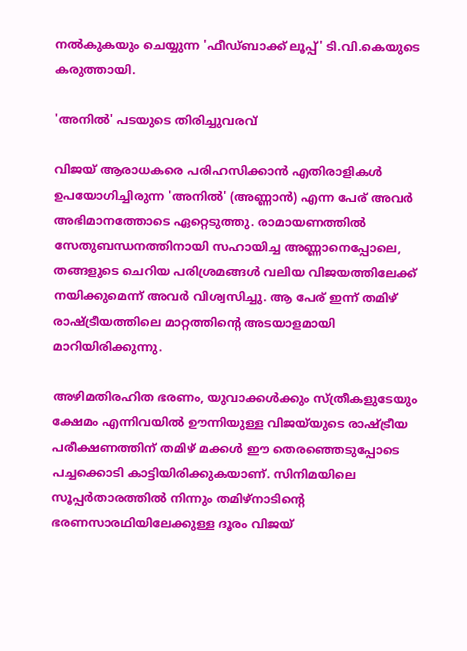നൽകുകയും ചെയ്യുന്ന 'ഫീഡ്‌ബാക്ക് ലൂപ്പ്' ടി.വി.കെയുടെ കരുത്തായി.

'അനിൽ' പടയുടെ തിരിച്ചുവരവ്

വിജയ് ആരാധകരെ പരിഹസിക്കാൻ എതിരാളികൾ ഉപയോഗിച്ചിരുന്ന 'അനിൽ' (അണ്ണാൻ) എന്ന പേര് അവർ അഭിമാനത്തോടെ ഏറ്റെടുത്തു. രാമായണത്തിൽ സേതുബന്ധനത്തിനായി സഹായിച്ച അണ്ണാനെപ്പോലെ, തങ്ങളുടെ ചെറിയ പരിശ്രമങ്ങൾ വലിയ വിജയത്തിലേക്ക് നയിക്കുമെന്ന് അവർ വിശ്വസിച്ചു. ആ പേര് ഇന്ന് തമിഴ് രാഷ്ട്രീയത്തിലെ മാറ്റത്തിന്റെ അടയാളമായി മാറിയിരിക്കുന്നു.

അഴിമതിരഹിത ഭരണം, യുവാക്കൾക്കും സ്ത്രീകളുടേയും ക്ഷേമം എന്നിവയിൽ ഊന്നിയുള്ള വിജയ്‍യുടെ രാഷ്ട്രീയ പരീക്ഷണത്തിന് തമിഴ് മക്കൾ ഈ തെരഞ്ഞെടുപ്പോടെ പച്ചക്കൊടി കാട്ടിയിരിക്കുകയാണ്. സിനിമയിലെ സൂപ്പർതാരത്തിൽ നിന്നും തമിഴ്നാടിന്റെ ഭരണസാരഥിയിലേക്കുള്ള ദൂരം വിജയ്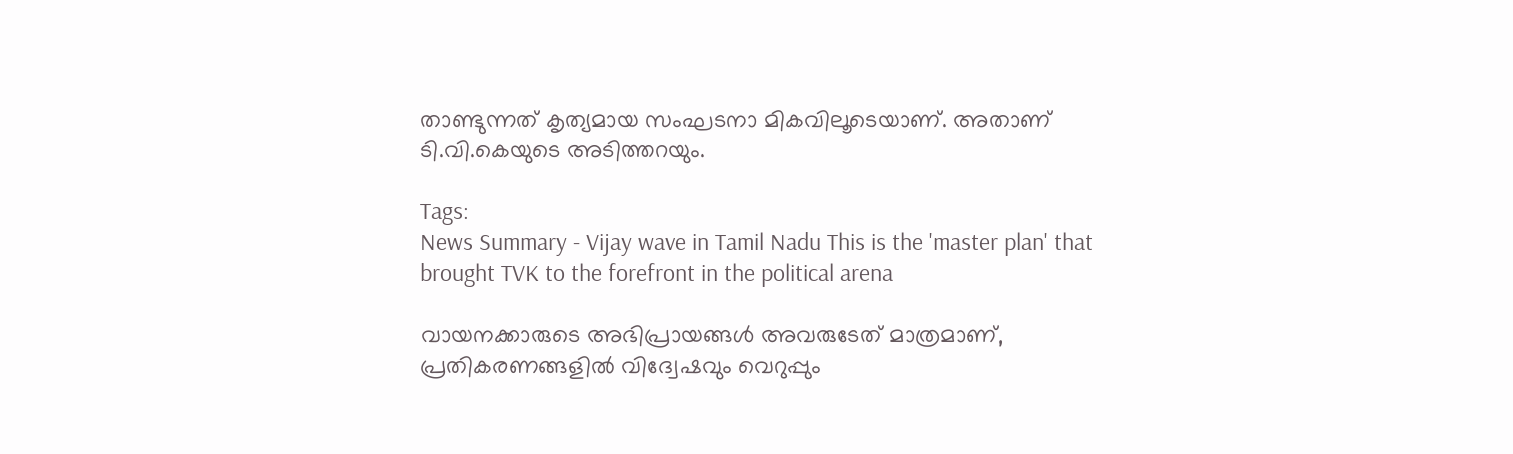താണ്ടുന്നത് കൃത്യമായ സംഘടനാ മികവിലൂടെയാണ്. അതാണ് ടി.വി.കെയുടെ അടിത്തറയും.

Tags:
News Summary - Vijay wave in Tamil Nadu This is the 'master plan' that brought TVK to the forefront in the political arena

വായനക്കാരുടെ അഭിപ്രായങ്ങള്‍ അവരുടേത് മാത്രമാണ്, പ്രതികരണങ്ങളിൽ വിദ്വേഷവും വെറുപ്പും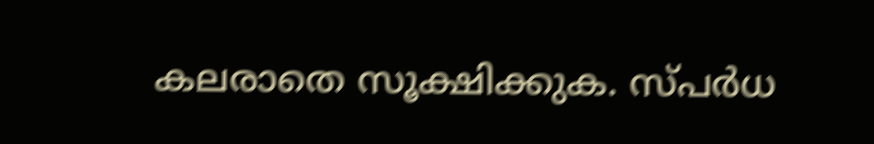കലരാതെ സൂക്ഷിക്കുക. സ്പർധ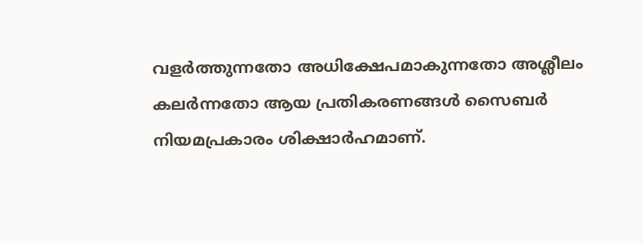വളർത്തുന്നതോ അധിക്ഷേപമാകുന്നതോ അശ്ലീലം കലർന്നതോ ആയ പ്രതികരണങ്ങൾ സൈബർ നിയമപ്രകാരം ശിക്ഷാർഹമാണ്.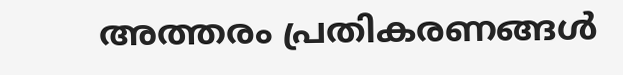അത്തരം പ്രതികരണങ്ങൾ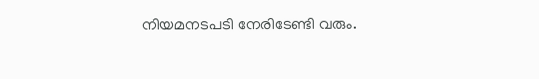നിയമനടപടി നേരിടേണ്ടി വരും.